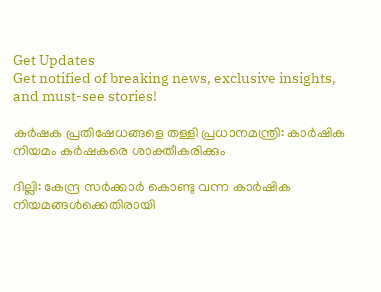Get Updates
Get notified of breaking news, exclusive insights, and must-see stories!

കര്‍ഷക പ്രതിഷേധങ്ങളെ തള്ളി പ്രധാനമന്ത്രി: കാർഷിക നിയമം കർഷകരെ ശാക്തീകരിക്കും

ദില്ലി: കേന്ദ്ര സര്‍ക്കാര്‍ കൊണ്ടു വന്ന കാര്‍ഷിക നിയമങ്ങള്‍ക്കെതിരായി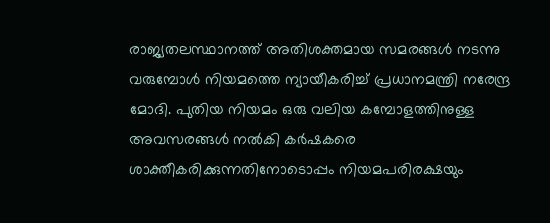രാജ്യതലസ്ഥാനത്ത് അതിശക്തമായ സമരങ്ങള്‍ നടന്നു വരുമ്പോള്‍ നിയമത്തെ ന്യായീകരിച്ച് പ്രധാനമന്ത്രി നരേന്ദ്ര മോദി. പുതിയ നിയമം ഒരു വലിയ കമ്പോളത്തിനുള്ള അവസരങ്ങള്‍ നല്‍കി കര്‍ഷകരെ ശാക്തീകരിക്കുന്നതിനോടൊപ്പം നിയമപരിരക്ഷയും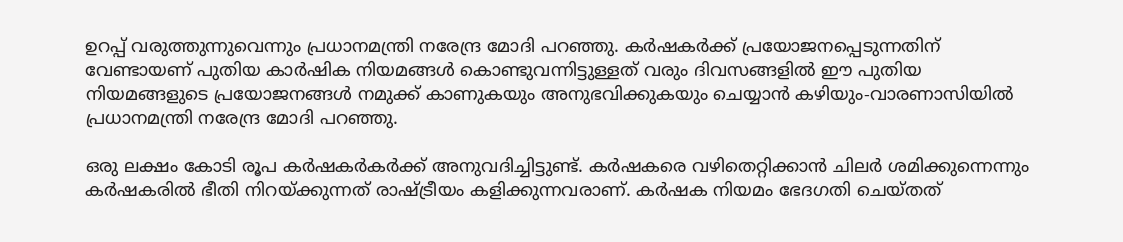ഉറപ്പ് വരുത്തുന്നുവെന്നും പ്രധാനമന്ത്രി നരേന്ദ്ര മോദി പറഞ്ഞു. കർഷകര്‍ക്ക് പ്രയോജനപ്പെടുന്നതിന് വേണ്ടായണ് പുതിയ കാർഷിക നിയമങ്ങൾ കൊണ്ടുവന്നിട്ടുള്ളത് വരും ദിവസങ്ങളിൽ ഈ പുതിയ നിയമങ്ങളുടെ പ്രയോജനങ്ങൾ നമുക്ക് കാണുകയും അനുഭവിക്കുകയും ചെയ്യാന്‍ കഴിയും-വാരണാസിയില്‍ പ്രധാനമന്ത്രി നരേന്ദ്ര മോദി പറഞ്ഞു.

ഒരു ലക്ഷം കോടി രൂപ കര്‍ഷകര്‍കര്‍ക്ക് അനുവദിച്ചിട്ടുണ്ട്. കര്‍ഷകരെ വഴിതെറ്റിക്കാന്‍ ചിലര്‍ ശമിക്കുന്നെന്നും കര്‍ഷകരില്‍ ഭീതി നിറയ്ക്കുന്നത് രാഷ്ട്രീയം കളിക്കുന്നവരാണ്. കര്‍ഷക നിയമം ഭേദഗതി ചെയ്തത്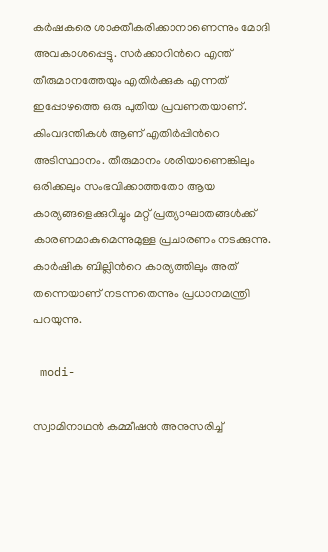കര്‍ഷകരെ ശാക്തീകരിക്കാനാണെന്നും മോദി അവകാശപ്പെട്ടു. സര്‍ക്കാറിന്‍റെ എന്ത് തീരുമാനത്തേയും എതിര്‍ക്കുക എന്നത് ഇപ്പോഴത്തെ ഒരു പുതിയ പ്രവണതയാണ്. കിംവദന്തികള്‍ ആണ് എതിര്‍പ്പിന്‍റെ അടിസ്ഥാനം. തീരുമാനം ശരിയാണെങ്കിലും ഒരിക്കലും സംഭവിക്കാത്തതോ ആയ കാര്യങ്ങളെക്കുറിച്ചും മറ്റ് പ്രത്യാഘാതങ്ങൾക്ക് കാരണമാകുമെന്നുമുള്ള പ്രചാരണം നടക്കുന്നു. കാര്‍ഷിക ബില്ലിന്‍റെ കാര്യത്തിലും അത് തന്നെയാണ് നടന്നതെന്നും പ്രധാനമന്ത്രി പറയുന്നു.

 modi-

സ്വാമിനാഥൻ കമ്മീഷൻ അനുസരിച്ച്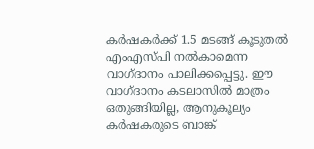കർഷകർക്ക് 1.5 മടങ്ങ് കൂടുതൽ എംഎസ്പി നൽകാമെന്ന വാഗ്ദാനം പാലിക്കപ്പെട്ടു. ഈ വാഗ്ദാനം കടലാസിൽ മാത്രം ഒതുങ്ങിയില്ല, ആനുകൂല്യം കർഷകരുടെ ബാങ്ക്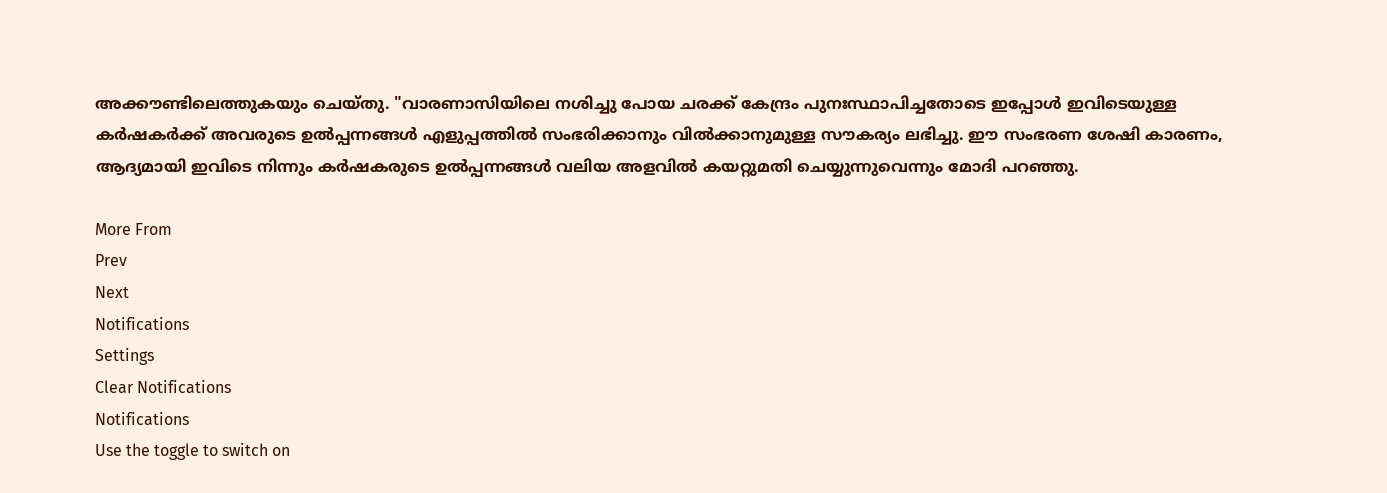അക്കൗണ്ടിലെത്തുകയും ചെയ്തു. "വാരണാസിയിലെ നശിച്ചു പോയ ചരക്ക് കേന്ദ്രം പുനഃസ്ഥാപിച്ചതോടെ ഇപ്പോൾ ഇവിടെയുള്ള കർഷകർക്ക് അവരുടെ ഉൽ‌പ്പന്നങ്ങൾ എളുപ്പത്തിൽ സംഭരിക്കാനും വിൽക്കാനുമുള്ള സൗകര്യം ലഭിച്ചു. ഈ സംഭരണ ശേഷി കാരണം, ആദ്യമായി ഇവിടെ നിന്നും കർഷകരുടെ ഉൽ‌പ്പന്നങ്ങൾ വലിയ അളവിൽ കയറ്റുമതി ചെയ്യുന്നുവെന്നും മോദി പറഞ്ഞു.

More From
Prev
Next
Notifications
Settings
Clear Notifications
Notifications
Use the toggle to switch on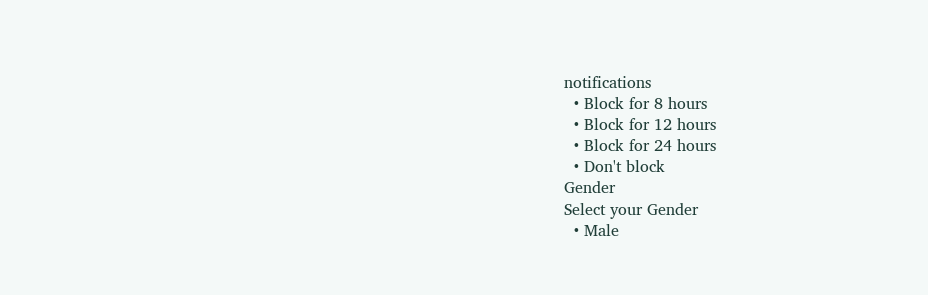notifications
  • Block for 8 hours
  • Block for 12 hours
  • Block for 24 hours
  • Don't block
Gender
Select your Gender
  • Male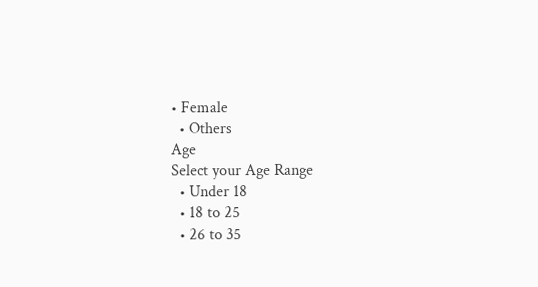• Female
  • Others
Age
Select your Age Range
  • Under 18
  • 18 to 25
  • 26 to 35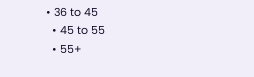• 36 to 45
  • 45 to 55
  • 55+